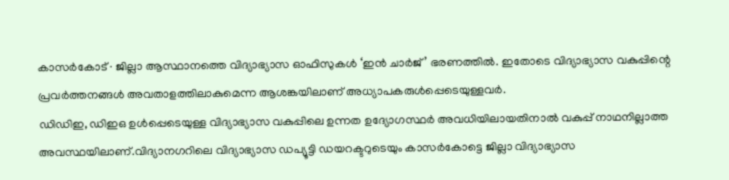കാസർകോട് ∙ ജില്ലാ ആസ്ഥാനത്തെ വിദ്യാഭ്യാസ ഓഫിസുകൾ ‘ഇൻ ചാർജ്’ ഭരണത്തിൽ. ഇതോടെ വിദ്യാഭ്യാസ വകുപ്പിന്റെ പ്രവർത്തനങ്ങൾ അവതാളത്തിലാകുമെന്ന ആശങ്കയിലാണ് അധ്യാപകരുൾപ്പെടെയുള്ളവർ.
ഡിഡിഇ, ഡിഇഒ ഉൾപ്പെടെയുള്ള വിദ്യാഭ്യാസ വകുപ്പിലെ ഉന്നത ഉദ്യോഗസ്ഥർ അവധിയിലായതിനാൽ വകുപ്പ് നാഥനില്ലാത്ത അവസ്ഥയിലാണ്.വിദ്യാനഗറിലെ വിദ്യാഭ്യാസ ഡപ്യൂട്ടി ഡയറക്ടറുടെയും കാസർകോട്ടെ ജില്ലാ വിദ്യാഭ്യാസ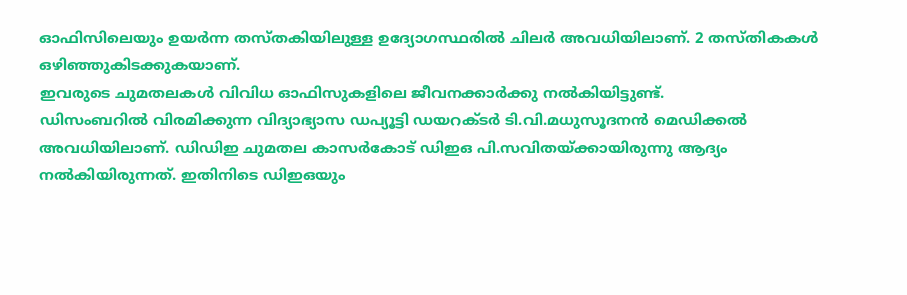ഓഫിസിലെയും ഉയർന്ന തസ്തകിയിലുള്ള ഉദ്യോഗസ്ഥരിൽ ചിലർ അവധിയിലാണ്. 2 തസ്തികകൾ ഒഴിഞ്ഞുകിടക്കുകയാണ്.
ഇവരുടെ ചുമതലകൾ വിവിധ ഓഫിസുകളിലെ ജീവനക്കാർക്കു നൽകിയിട്ടുണ്ട്.
ഡിസംബറിൽ വിരമിക്കുന്ന വിദ്യാഭ്യാസ ഡപ്യൂട്ടി ഡയറക്ടർ ടി.വി.മധുസൂദനൻ മെഡിക്കൽ അവധിയിലാണ്. ഡിഡിഇ ചുമതല കാസർകോട് ഡിഇഒ പി.സവിതയ്ക്കായിരുന്നു ആദ്യം നൽകിയിരുന്നത്. ഇതിനിടെ ഡിഇഒയും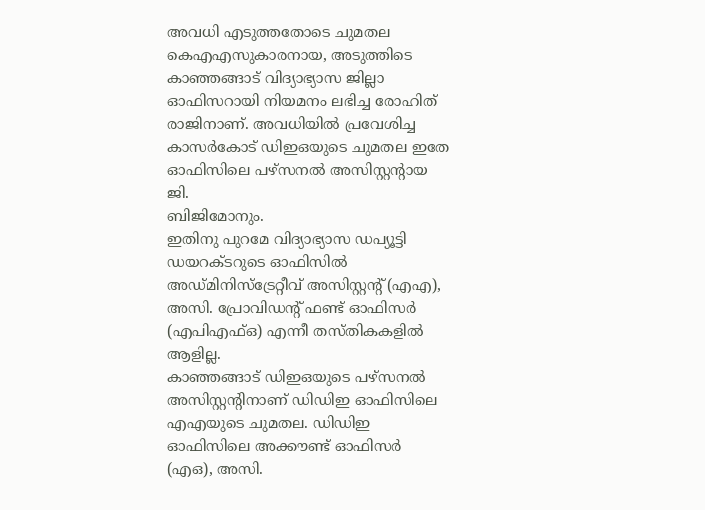അവധി എടുത്തതോടെ ചുമതല കെഎഎസുകാരനായ, അടുത്തിടെ കാഞ്ഞങ്ങാട് വിദ്യാഭ്യാസ ജില്ലാ ഓഫിസറായി നിയമനം ലഭിച്ച രോഹിത് രാജിനാണ്. അവധിയിൽ പ്രവേശിച്ച കാസർകോട് ഡിഇഒയുടെ ചുമതല ഇതേ ഓഫിസിലെ പഴ്സനൽ അസിസ്റ്റന്റായ ജി.
ബിജിമോനും.
ഇതിനു പുറമേ വിദ്യാഭ്യാസ ഡപ്യൂട്ടി ഡയറക്ടറുടെ ഓഫിസിൽ അഡ്മിനിസ്ട്രേറ്റീവ് അസിസ്റ്റന്റ് (എഎ), അസി. പ്രോവിഡന്റ് ഫണ്ട് ഓഫിസർ (എപിഎഫ്ഒ) എന്നീ തസ്തികകളിൽ ആളില്ല.
കാഞ്ഞങ്ങാട് ഡിഇഒയുടെ പഴ്സനൽ അസിസ്റ്റന്റിനാണ് ഡിഡിഇ ഓഫിസിലെ എഎയുടെ ചുമതല. ഡിഡിഇ ഓഫിസിലെ അക്കൗണ്ട് ഓഫിസർ (എഒ), അസി.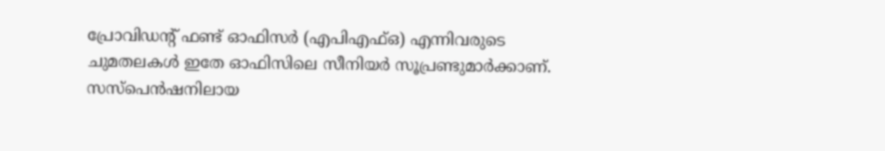പ്രോവിഡന്റ് ഫണ്ട് ഓഫിസർ (എപിഎഫ്ഒ) എന്നിവരുടെ ചുമതലകൾ ഇതേ ഓഫിസിലെ സീനിയർ സൂപ്രണ്ടുമാർക്കാണ്. സസ്പെൻഷനിലായ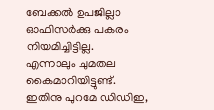ബേക്കൽ ഉപജില്ലാ ഓഫിസർക്കു പകരം നിയമിച്ചിട്ടില്ല.
എന്നാലും ചുമതല കൈമാറിയിട്ടുണ്ട്.
ഇതിനു പുറമേ ഡിഡിഇ,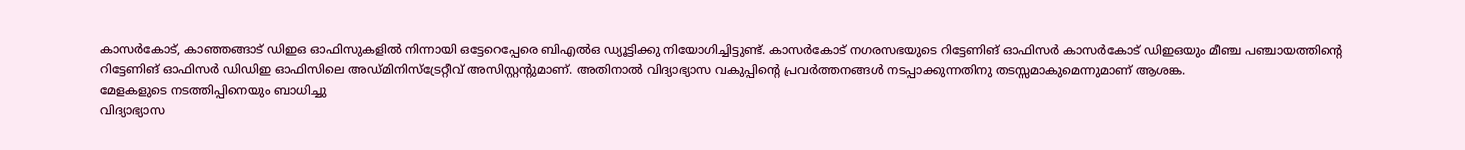കാസർകോട്, കാഞ്ഞങ്ങാട് ഡിഇഒ ഓഫിസുകളിൽ നിന്നായി ഒട്ടേറെപ്പേരെ ബിഎൽഒ ഡ്യൂട്ടിക്കു നിയോഗിച്ചിട്ടുണ്ട്. കാസർകോട് നഗരസഭയുടെ റിട്ടേണിങ് ഓഫിസർ കാസർകോട് ഡിഇഒയും മീഞ്ച പഞ്ചായത്തിന്റെ റിട്ടേണിങ് ഓഫിസർ ഡിഡിഇ ഓഫിസിലെ അഡ്മിനിസ്ട്രേറ്റീവ് അസിസ്റ്റന്റുമാണ്. അതിനാൽ വിദ്യാഭ്യാസ വകുപ്പിന്റെ പ്രവർത്തനങ്ങൾ നടപ്പാക്കുന്നതിനു തടസ്സമാകുമെന്നുമാണ് ആശങ്ക.
മേളകളുടെ നടത്തിപ്പിനെയും ബാധിച്ചു
വിദ്യാഭ്യാസ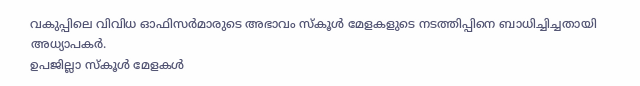വകുപ്പിലെ വിവിധ ഓഫിസർമാരുടെ അഭാവം സ്കൂൾ മേളകളുടെ നടത്തിപ്പിനെ ബാധിച്ചിച്ചതായി അധ്യാപകർ.
ഉപജില്ലാ സ്കൂൾ മേളകൾ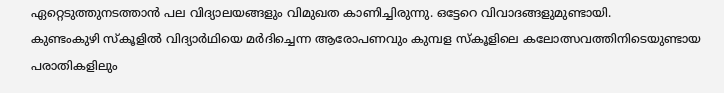ഏറ്റെടുത്തുനടത്താൻ പല വിദ്യാലയങ്ങളും വിമുഖത കാണിച്ചിരുന്നു. ഒട്ടേറെ വിവാദങ്ങളുമുണ്ടായി.
കുണ്ടംകുഴി സ്കൂളിൽ വിദ്യാർഥിയെ മർദിച്ചെന്ന ആരോപണവും കുമ്പള സ്കൂളിലെ കലോത്സവത്തിനിടെയുണ്ടായ പരാതികളിലും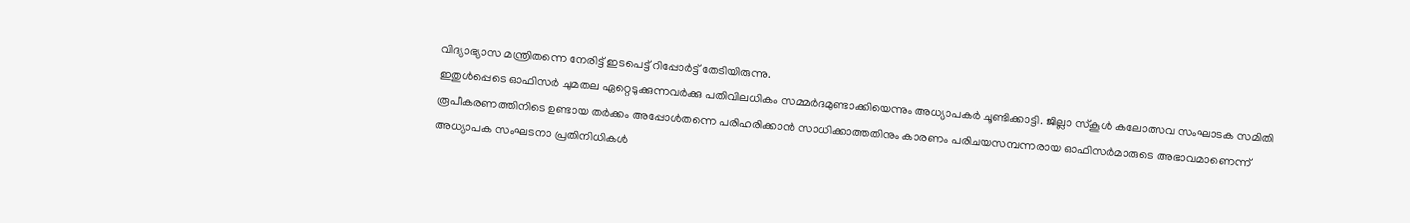വിദ്യാഭ്യാസ മന്ത്രിതന്നെ നേരിട്ട് ഇടപെട്ട് റിപ്പോർട്ട് തേടിയിരുന്നു.
ഇതുൾപ്പെടെ ഓഫിസർ ചുമതല ഏറ്റെടുക്കുന്നവർക്കു പതിവിലധികം സമ്മർദമുണ്ടാക്കിയെന്നും അധ്യാപകർ ചൂണ്ടിക്കാട്ടി. ജില്ലാ സ്കൂൾ കലോത്സവ സംഘാടക സമിതി രൂപീകരണത്തിനിടെ ഉണ്ടായ തർക്കം അപ്പോൾതന്നെ പരിഹരിക്കാൻ സാധിക്കാത്തതിനും കാരണം പരിചയസമ്പന്നരായ ഓഫിസർമാരുടെ അഭാവമാണെന്ന് അധ്യാപക സംഘടനാ പ്രതിനിധികൾ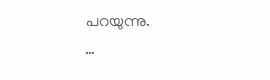പറയുന്നു.
…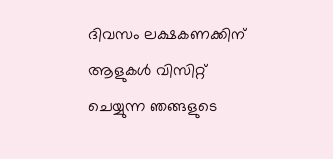ദിവസം ലക്ഷകണക്കിന് ആളുകൾ വിസിറ്റ് ചെയ്യുന്ന ഞങ്ങളുടെ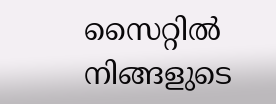സൈറ്റിൽ നിങ്ങളുടെ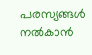പരസ്യങ്ങൾ നൽകാൻ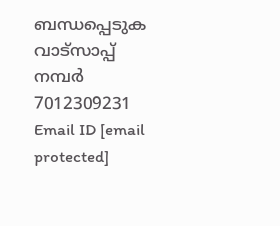ബന്ധപ്പെടുക വാട്സാപ്പ് നമ്പർ 7012309231 Email ID [email protected]